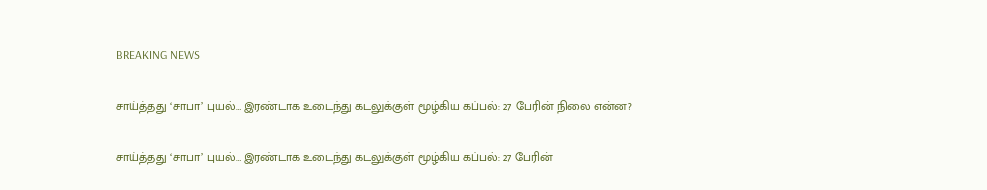BREAKING NEWS

சாய்த்தது ‘சாபா’ புயல்… இரண்டாக உடைந்து கடலுக்குள் மூழ்கிய கப்பல்: 27 பேரின் நிலை என்ன?

சாய்த்தது ‘சாபா’ புயல்… இரண்டாக உடைந்து கடலுக்குள் மூழ்கிய கப்பல்: 27 பேரின்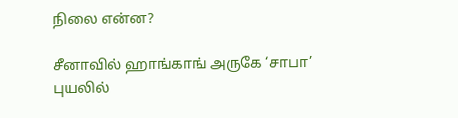நிலை என்ன?

சீனாவில் ஹாங்காங் அருகே ‘சாபா’ புயலில்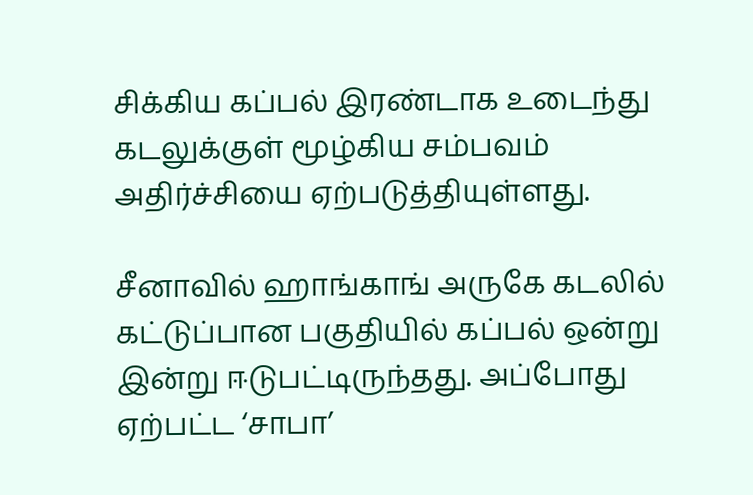சிக்கிய கப்பல் இரண்டாக உடைந்து கடலுக்குள் மூழ்கிய சம்பவம் அதிர்ச்சியை ஏற்படுத்தியுள்ளது.

சீனாவில் ஹாங்காங் அருகே கடலில் கட்டுப்பான பகுதியில் கப்பல் ஒன்று இன்று ஈடுபட்டிருந்தது. அப்போது ஏற்பட்ட ‘சாபா’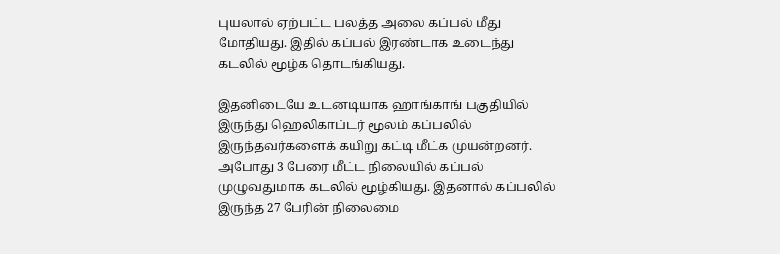புயலால் ஏற்பட்ட பலத்த அலை கப்பல் மீது மோதியது. இதில் கப்பல் இரண்டாக உடைந்து கடலில் மூழ்க தொடங்கியது.

இதனிடையே உடனடியாக ஹாங்காங் பகுதியில் இருந்து ஹெலிகாப்டர் மூலம் கப்பலில் இருந்தவர்களைக் கயிறு கட்டி மீட்க முயன்றனர். அபோது 3 பேரை மீட்ட நிலையில் கப்பல் முழுவதுமாக கடலில் மூழ்கியது. இதனால் கப்பலில் இருந்த 27 பேரின் நிலைமை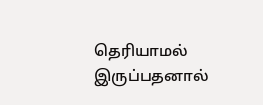தெரியாமல் இருப்பதனால்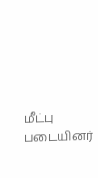மீட்பு படையினர்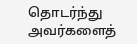தொடர்ந்து அவர்களைத்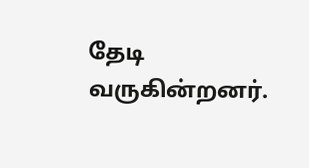தேடி வருகின்றனர்.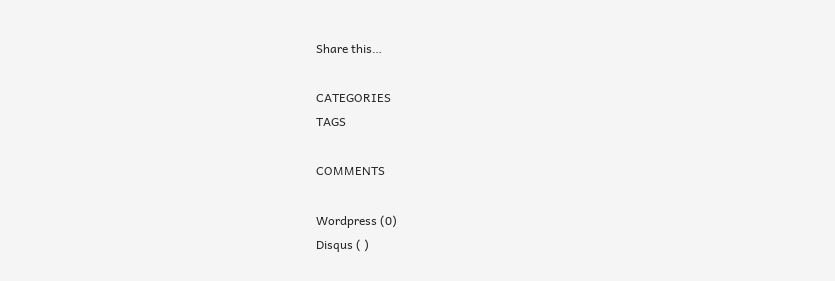Share this…

CATEGORIES
TAGS

COMMENTS

Wordpress (0)
Disqus ( )